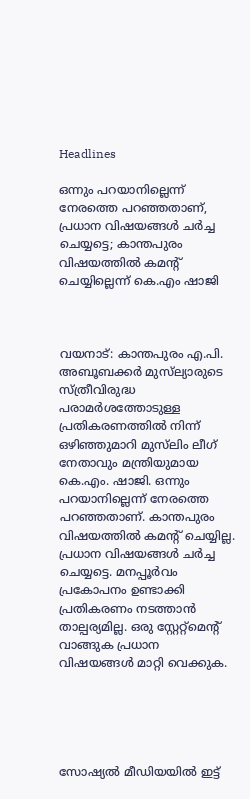Headlines

ഒന്നും പറയാനില്ലെന്ന് നേരത്തെ പറഞ്ഞതാണ്, പ്രധാന വിഷയങ്ങൾ ചർച്ച ചെയ്യട്ടെ; കാന്തപുരം വിഷയത്തിൽ കമന്റ് ചെയ്യില്ലെന്ന് കെ.എം ഷാജി



വയനാട്: കാന്തപുരം എ.പി. അബൂബക്കർ മുസ്‌ല്യാരുടെ സ്ത്രീവിരുദ്ധ പരാമർശത്തോടുള്ള പ്രതികരണത്തിൽ നിന്ന് ഒഴിഞ്ഞുമാറി മുസ്‌ലിം ലീഗ് നേതാവും മന്ത്രിയുമായ കെ.എം. ഷാജി. ഒന്നും പറയാനില്ലെന്ന് നേരത്തെ പറഞ്ഞതാണ്. കാന്തപുരം വിഷയത്തിൽ കമന്റ് ചെയ്യില്ല. പ്രധാന വിഷയങ്ങൾ ചർച്ച ചെയ്യട്ടെ. മനപ്പൂർവം പ്രകോപനം ഉണ്ടാക്കി പ്രതികരണം നടത്താൻ താല്പര്യമില്ല. ഒരു സ്റ്റേറ്റ്മെന്റ് വാങ്ങുക പ്രധാന വിഷയങ്ങൾ മാറ്റി വെക്കുക.





സോഷ്യൽ മീഡിയയിൽ ഇട്ട്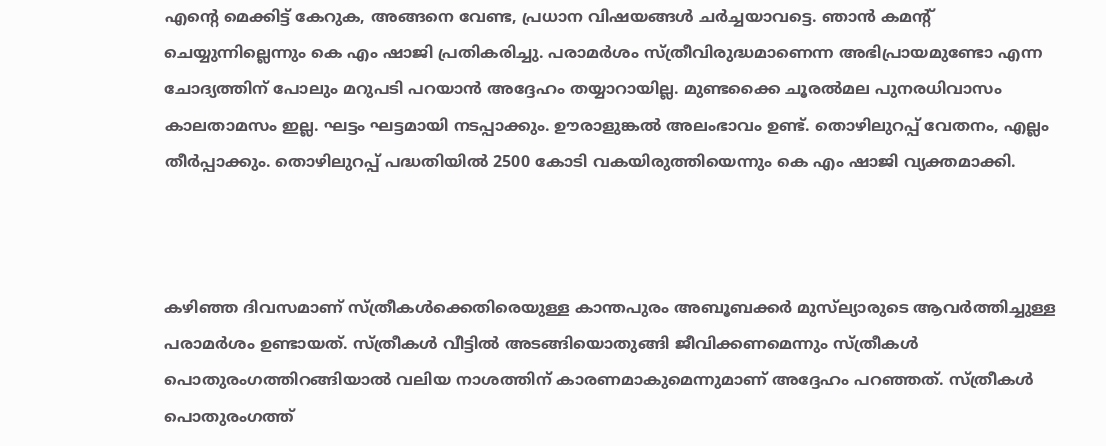എന്റെ മെക്കിട്ട് കേറുക, അങ്ങനെ വേണ്ട, പ്രധാന വിഷയങ്ങൾ ചർച്ചയാവട്ടെ. ഞാൻ കമന്റ് ചെയ്യുന്നില്ലെന്നും കെ എം ഷാജി പ്രതികരിച്ചു. പരാമർശം സ്ത്രീവിരുദ്ധമാണെന്ന അഭിപ്രായമുണ്ടോ എന്ന ചോദ്യത്തിന് പോലും മറുപടി പറയാൻ അദ്ദേഹം തയ്യാറായില്ല. മുണ്ടക്കൈ ചൂരൽമല പുനരധിവാസം കാലതാമസം ഇല്ല. ഘട്ടം ഘട്ടമായി നടപ്പാക്കും. ഊരാളുങ്കൽ അലംഭാവം ഉണ്ട്. തൊഴിലുറപ്പ് വേതനം, എല്ലം തീർപ്പാക്കും. തൊഴിലുറപ്പ് പദ്ധതിയിൽ 2500 കോടി വകയിരുത്തിയെന്നും കെ എം ഷാജി വ്യക്തമാക്കി.



കഴിഞ്ഞ ദിവസമാണ് സ്ത്രീകൾക്കെതിരെയുള്ള കാന്തപുരം അബൂബക്കർ മുസ്‌ല്യാരുടെ ആവർത്തിച്ചുള്ള പരാമർശം ഉണ്ടായത്. സ്ത്രീകൾ വീട്ടിൽ അടങ്ങിയൊതുങ്ങി ജീവിക്കണമെന്നും സ്ത്രീകൾ പൊതുരംഗത്തിറങ്ങിയാൽ വലിയ നാശത്തിന് കാരണമാകുമെന്നുമാണ് അദ്ദേഹം പറഞ്ഞത്. സ്ത്രീകൾ പൊതുരംഗത്ത്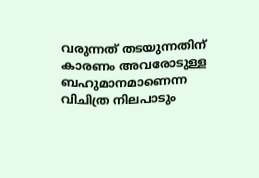വരുന്നത് തടയുന്നതിന് കാരണം അവരോടുള്ള ബഹുമാനമാണെന്ന വിചിത്ര നിലപാടും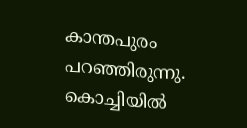കാന്തപുരം പറഞ്ഞിരുന്നു. കൊച്ചിയിൽ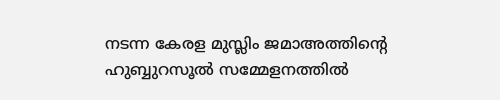നടന്ന കേരള മുസ്ലിം ജമാഅത്തിന്റെ ഹുബ്ബുറസൂൽ സമ്മേളനത്തിൽ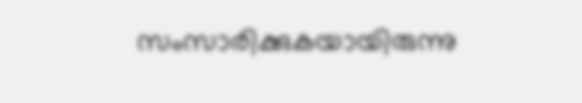സംസാരിക്കുകയായിരുന്നു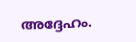അദ്ദേഹം.